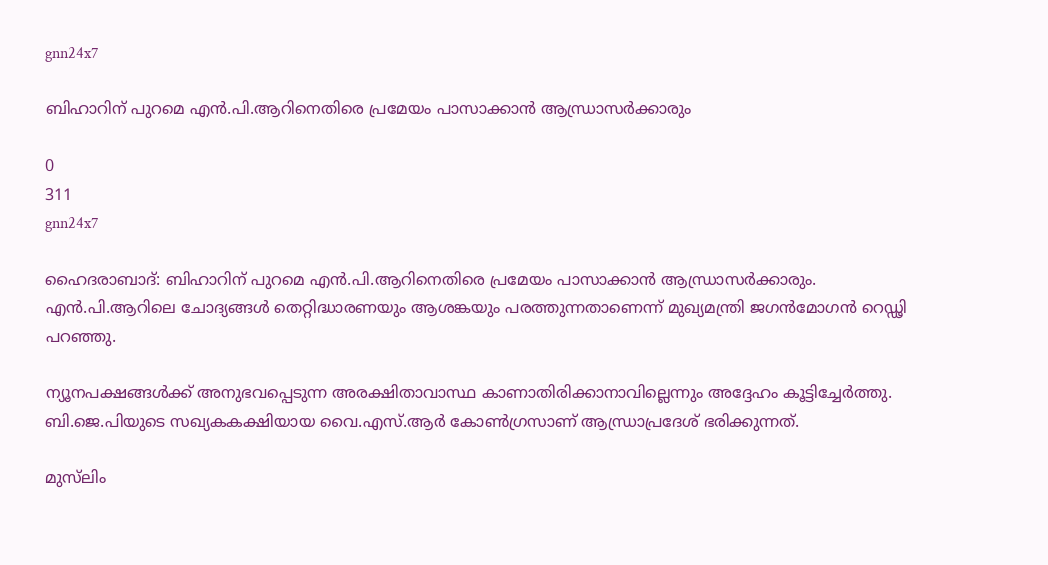gnn24x7

ബിഹാറിന് പുറമെ എന്‍.പി.ആറിനെതിരെ പ്രമേയം പാസാക്കാന്‍ ആന്ധ്രാസര്‍ക്കാരും

0
311
gnn24x7

ഹൈദരാബാദ്: ബിഹാറിന് പുറമെ എന്‍.പി.ആറിനെതിരെ പ്രമേയം പാസാക്കാന്‍ ആന്ധ്രാസര്‍ക്കാരും. എന്‍.പി.ആറിലെ ചോദ്യങ്ങള്‍ തെറ്റിദ്ധാരണയും ആശങ്കയും പരത്തുന്നതാണെന്ന് മുഖ്യമന്ത്രി ജഗന്‍മോഗന്‍ റെഡ്ഢി പറഞ്ഞു.

ന്യൂനപക്ഷങ്ങള്‍ക്ക് അനുഭവപ്പെടുന്ന അരക്ഷിതാവാസ്ഥ കാണാതിരിക്കാനാവില്ലെന്നും അദ്ദേഹം കൂട്ടിച്ചേര്‍ത്തു. ബി.ജെ.പിയുടെ സഖ്യകകക്ഷിയായ വൈ.എസ്.ആര്‍ കോണ്‍ഗ്രസാണ് ആന്ധ്രാപ്രദേശ് ഭരിക്കുന്നത്.

മുസ്‌ലിം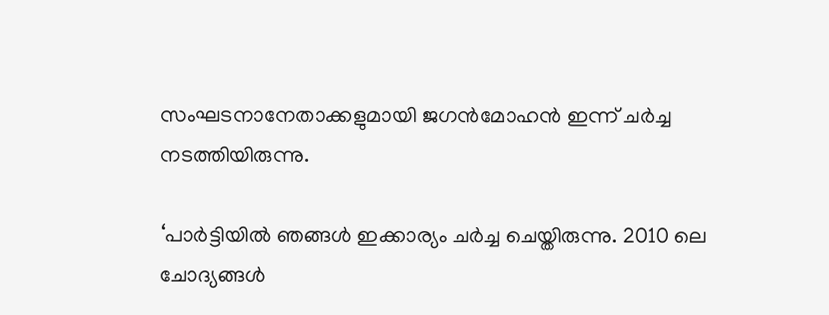സംഘടനാനേതാക്കളുമായി ജഗന്‍മോഹന്‍ ഇന്ന് ചര്‍ച്ച നടത്തിയിരുന്നു.

‘പാര്‍ട്ടിയില്‍ ഞങ്ങള്‍ ഇക്കാര്യം ചര്‍ച്ച ചെയ്തിരുന്നു. 2010 ലെ ചോദ്യങ്ങള്‍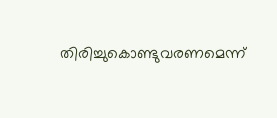തിരിച്ചുകൊണ്ടുവരണമെന്ന്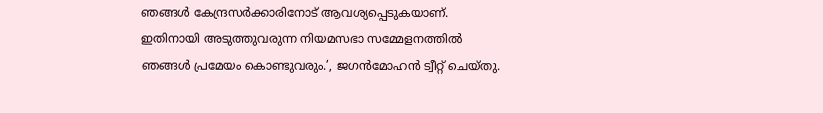ഞങ്ങള്‍ കേന്ദ്രസര്‍ക്കാരിനോട് ആവശ്യപ്പെടുകയാണ്. ഇതിനായി അടുത്തുവരുന്ന നിയമസഭാ സമ്മേളനത്തില്‍ ഞങ്ങള്‍ പ്രമേയം കൊണ്ടുവരും.’, ജഗന്‍മോഹന്‍ ട്വീറ്റ് ചെയ്തു.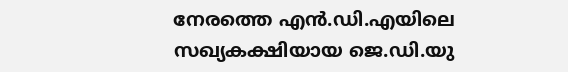നേരത്തെ എന്‍.ഡി.എയിലെ സഖ്യകക്ഷിയായ ജെ.ഡി.യു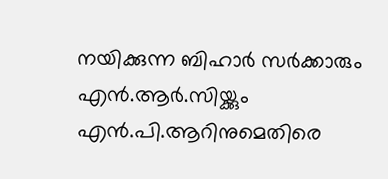നയിക്കുന്ന ബിഹാര്‍ സര്‍ക്കാരും എന്‍.ആര്‍.സിയ്ക്കും എന്‍.പി.ആറിനുമെതിരെ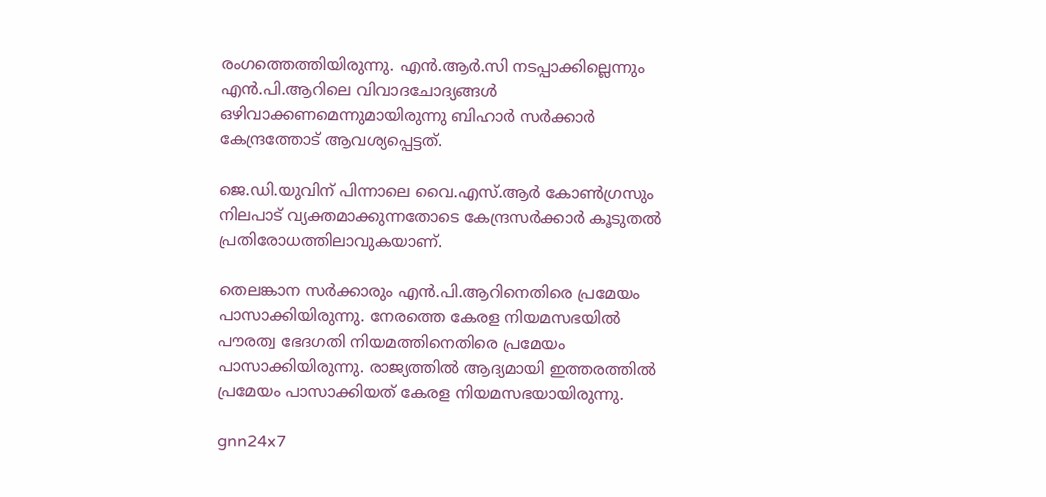രംഗത്തെത്തിയിരുന്നു. എന്‍.ആര്‍.സി നടപ്പാക്കില്ലെന്നും എന്‍.പി.ആറിലെ വിവാദചോദ്യങ്ങള്‍ ഒഴിവാക്കണമെന്നുമായിരുന്നു ബിഹാര്‍ സര്‍ക്കാര്‍ കേന്ദ്രത്തോട് ആവശ്യപ്പെട്ടത്.

ജെ.ഡി.യുവിന് പിന്നാലെ വൈ.എസ്.ആര്‍ കോണ്‍ഗ്രസും നിലപാട് വ്യക്തമാക്കുന്നതോടെ കേന്ദ്രസര്‍ക്കാര്‍ കൂടുതല്‍ പ്രതിരോധത്തിലാവുകയാണ്.

തെലങ്കാന സര്‍ക്കാരും എന്‍.പി.ആറിനെതിരെ പ്രമേയം പാസാക്കിയിരുന്നു. നേരത്തെ കേരള നിയമസഭയില്‍ പൗരത്വ ഭേദഗതി നിയമത്തിനെതിരെ പ്രമേയം പാസാക്കിയിരുന്നു. രാജ്യത്തില്‍ ആദ്യമായി ഇത്തരത്തില്‍ പ്രമേയം പാസാക്കിയത് കേരള നിയമസഭയായിരുന്നു.

gnn24x7